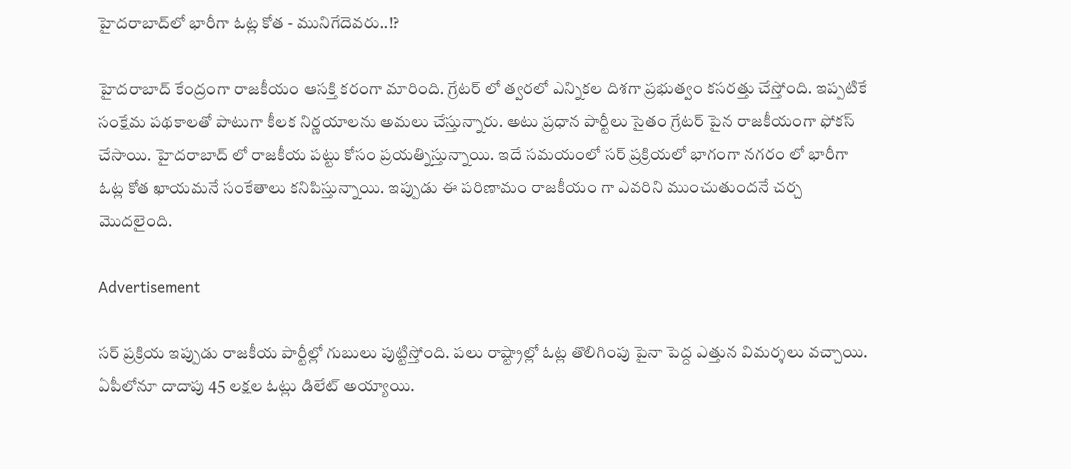హైదరాబాద్‌లో భారీగా ఓట్ల కోత - మునిగేదెవరు..!?

హైదరాబాద్ కేంద్రంగా రాజకీయం ఆసక్తి కరంగా మారింది. గ్రేటర్ లో త్వరలో ఎన్నికల దిశగా ప్రభుత్వం కసరత్తు చేస్తోంది. ఇప్పటికే సంక్షేమ పథకాలతో పాటుగా కీలక నిర్ణయాలను అమలు చేస్తున్నారు. అటు ప్రధాన పార్టీలు సైతం గ్రేటర్ పైన రాజకీయంగా ఫోకస్ చేసాయి. హైదరాబాద్ లో రాజకీయ పట్టు కోసం ప్రయత్నిస్తున్నాయి. ఇదే సమయంలో సర్ ప్రక్రియలో భాగంగా నగరం లో భారీగా ఓట్ల కోత ఖాయమనే సంకేతాలు కనిపిస్తున్నాయి. ఇప్పుడు ఈ పరిణామం రాజకీయం గా ఎవరిని ముంచుతుందనే చర్చ మొదలైంది.

Advertisement

సర్ ప్రక్రియ ఇప్పుడు రాజకీయ పార్టీల్లో గుబులు పుట్టిస్తోంది. పలు రాష్ట్రాల్లో ఓట్ల తొలిగింపు పైనా పెద్ద ఎత్తున విమర్శలు వచ్చాయి. ఏపీలోనూ దాదాపు 45 లక్షల ఓట్లు డిలేట్ అయ్యాయి.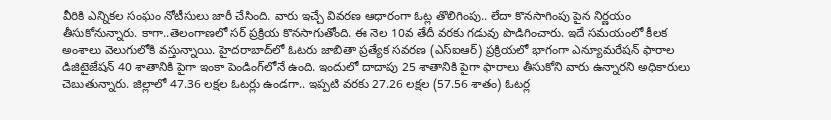వీరికి ఎన్నికల సంఘం నోటీసులు జారీ చేసింది. వారు ఇచ్చే వివరణ ఆధారంగా ఓట్ల తొలిగింపు.. లేదా కొనసాగింపు పైన నిర్ణయం తీసుకోనున్నారు. కాగా..తెలంగాణలో సర్ ప్రక్రియ కొనసాగుతోంది. ఈ నెల 10వ తేదీ వరకు గడువు పొడిగించారు. ఇదే సమయంలో కీలక అంశాలు వెలుగులోకి వస్తున్నాయి. హైదరాబాద్‌లో ఓటరు జాబితా ప్రత్యేక సవరణ (ఎస్‌ఐఆర్‌) ప్రక్రియలో భాగంగా ఎన్యూమరేషన్‌ ఫారాల డిజిటైజేషన్‌ 40 శాతానికి పైగా ఇంకా పెండింగ్‌లోనే ఉంది. ఇందులో దాదాపు 25 శాతానికి పైగా ఫారాలు తీసుకోని వారు ఉన్నారని అధికారులు చెబుతున్నారు. జిల్లాలో 47.36 లక్షల ఓటర్లు ఉండగా.. ఇప్పటి వరకు 27.26 లక్షల (57.56 శాతం) ఓటర్ల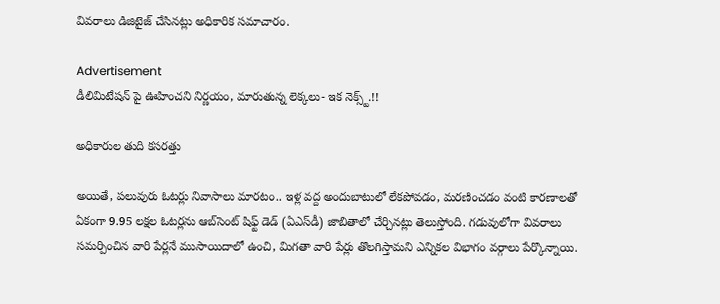వివరాలు డిజిటైజ్‌ చేసినట్లు అధికారిక సమాచారం.

Advertisement
డీలిమిటేషన్ పై ఊహించని నిర్ణయం, మారుతున్న లెక్కలు- ఇక నెక్స్ట్.!!

అధికారుల తుది కసరత్తు

అయితే, పలువురు ఓటర్లు నివాసాలు మారటం.. ఇళ్ల వద్ద అందుబాటులో లేకపోవడం, మరణించడం వంటి కారణాలతో ఏకంగా 9.95 లక్షల ఓటర్లను ఆబ్‌సెంట్‌ షిఫ్ట్‌ డెడ్‌ (ఏఎస్‌డీ) జాబితాలో చేర్చినట్లు తెలుస్తోంది. గడువులోగా వివరాలు సమర్పించిన వారి పేర్లనే ముసాయిదాలో ఉంచి, మిగతా వారి పేర్లు తొలగిస్తామని ఎన్నికల విభాగం వర్గాలు పేర్కొన్నాయి.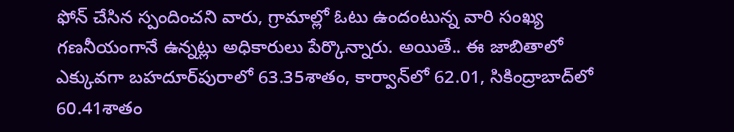ఫోన్‌ చేసిన స్పందించని వారు, గ్రామాల్లో ఓటు ఉందంటున్న వారి సంఖ్య గణనీయంగానే ఉన్నట్లు అధికారులు పేర్కొన్నారు. అయితే.. ఈ జాబితాలో ఎక్కువగా బహదూర్‌పురాలో 63.35శాతం, కార్వాన్‌లో 62.01, సికింద్రాబాద్‌లో 60.41శాతం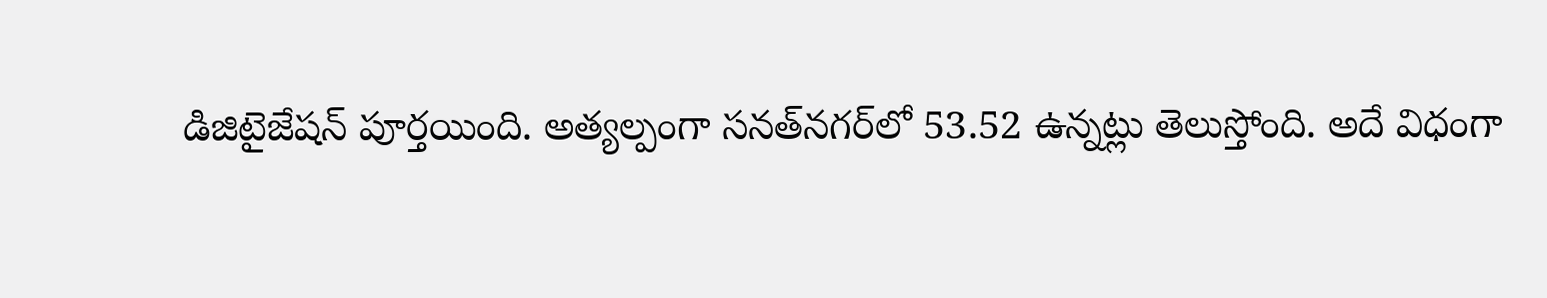డిజిటైజేషన్‌ పూర్తయింది. అత్యల్పంగా సనత్‌నగర్‌లో 53.52 ఉన్నట్లు తెలుస్తోంది. అదే విధంగా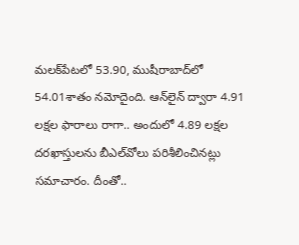మలక్‌పేటలో 53.90, ముషీరాబాద్‌లో 54.01శాతం నమోదైంది. ఆన్‌లైన్‌ ద్వారా 4.91 లక్షల ఫారాలు రాగా.. అందులో 4.89 లక్షల దరఖాస్తులను బీఎల్‌వోలు పరిశీలించినట్లు సమాచారం. దీంతో..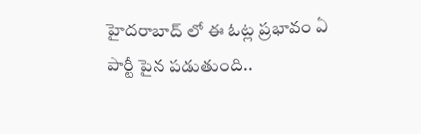హైదరాబాద్ లో ఈ ఓట్ల ప్రభావం ఏ పార్టీ పైన పడుతుంది..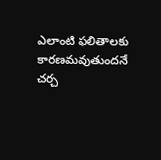ఎలాంటి ఫలితాలకు కారణమవుతుందనే చర్చ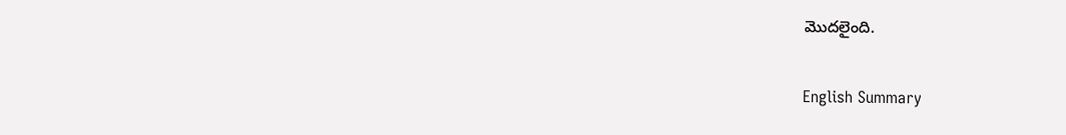మొదలైంది.

English Summary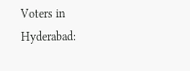Voters in Hyderabad: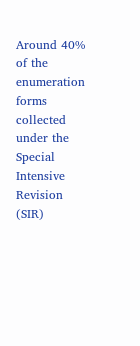Around 40% of the enumeration forms collected under the Special Intensive Revision (SIR)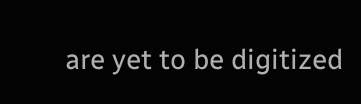are yet to be digitized